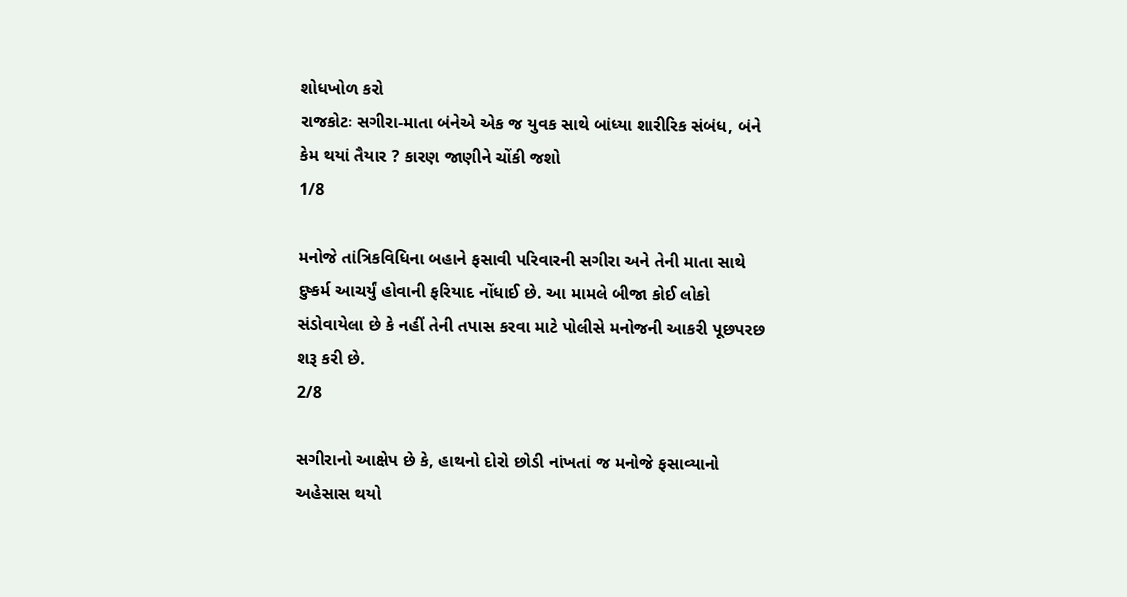શોધખોળ કરો
રાજકોટઃ સગીરા-માતા બંનેએ એક જ યુવક સાથે બાંધ્યા શારીરિક સંબંધ, બંને કેમ થયાં તૈયાર ? કારણ જાણીને ચોંકી જશો
1/8

મનોજે તાંત્રિકવિધિના બહાને ફસાવી પરિવારની સગીરા અને તેની માતા સાથે દુષ્કર્મ આચર્યું હોવાની ફરિયાદ નોંધાઈ છે. આ મામલે બીજા કોઈ લોકો સંડોવાયેલા છે કે નહીં તેની તપાસ કરવા માટે પોલીસે મનોજની આકરી પૂછપરછ શરૂ કરી છે.
2/8

સગીરાનો આક્ષેપ છે કે, હાથનો દોરો છોડી નાંખતાં જ મનોજે ફસાવ્યાનો અહેસાસ થયો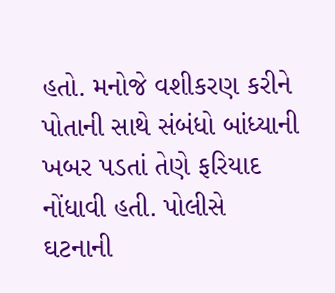હતો. મનોજે વશીકરણ કરીને પોતાની સાથે સંબંધો બાંધ્યાની ખબર પડતાં તેણે ફરિયાદ નોંધાવી હતી. પોલીસે ઘટનાની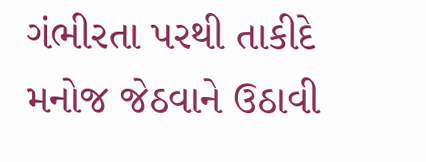ગંભીરતા પરથી તાકીદે મનોજ જેઠવાને ઉઠાવી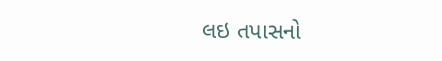લઇ તપાસનો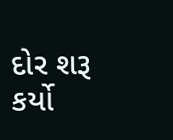દોર શરૂ કર્યો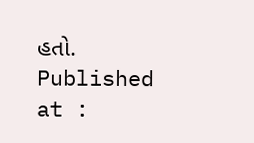હતો.
Published at :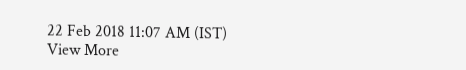22 Feb 2018 11:07 AM (IST)
View More